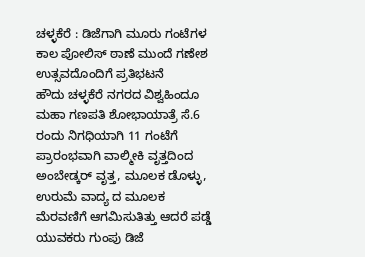ಚಳ್ಳಕೆರೆ : ಡಿಜೆಗಾಗಿ ಮೂರು ಗಂಟೆಗಳ ಕಾಲ ಪೋಲಿಸ್ ಠಾಣೆ ಮುಂದೆ ಗಣೇಶ ಉತ್ಸವದೊಂದಿಗೆ ಪ್ರತಿಭಟನೆ
ಹೌದು ಚಳ್ಳಕೆರೆ ನಗರದ ವಿಶ್ವಹಿಂದೂ ಮಹಾ ಗಣಪತಿ ಶೋಭಾಯಾತ್ರೆ ಸೆ.6 ರಂದು ನಿಗಧಿಯಾಗಿ 11 ಗಂಟೆಗೆ ಪ್ರಾರಂಭವಾಗಿ ವಾಲ್ಮೀಕಿ ವೃತ್ತದಿಂದ ಅಂಬೇಡ್ಕರ್ ವೃತ್ತ, ಮೂಲಕ ಡೊಳ್ಳು, ಉರುಮೆ ವಾದ್ಯ ದ ಮೂಲಕ ಮೆರವಣಿಗೆ ಆಗಮಿಸುತಿತ್ತು ಆದರೆ ಪಡ್ಡೆ ಯುವಕರು ಗುಂಪು ಡಿಜೆ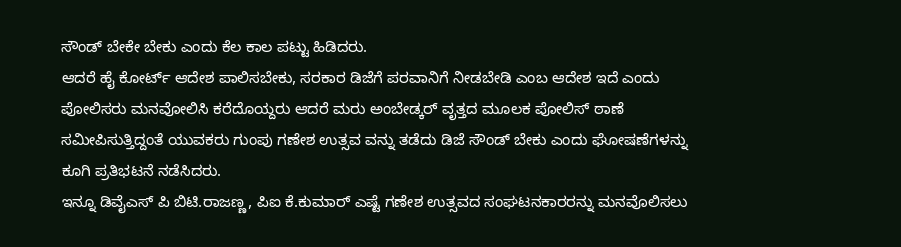ಸೌಂಡ್ ಬೇಕೇ ಬೇಕು ಎಂದು ಕೆಲ ಕಾಲ ಪಟ್ಟು ಹಿಡಿದರು.
ಆದರೆ ಹೈ ಕೋರ್ಟ್ ಆದೇಶ ಪಾಲಿಸಬೇಕು, ಸರಕಾರ ಡಿಜೆಗೆ ಪರವಾನಿಗೆ ನೀಡಬೇಡಿ ಎಂಬ ಆದೇಶ ಇದೆ ಎಂದು ಪೋಲಿಸರು ಮನವೋಲಿಸಿ ಕರೆದೊಯ್ದರು ಆದರೆ ಮರು ಅಂಬೇಡ್ಕರ್ ವೃತ್ತದ ಮೂಲಕ ಪೋಲಿಸ್ ಠಾಣೆ ಸಮೀಪಿಸುತ್ತಿದ್ದಂತೆ ಯುವಕರು ಗುಂಪು ಗಣೇಶ ಉತ್ಸವ ವನ್ನು ತಡೆದು ಡಿಜೆ ಸೌಂಡ್ ಬೇಕು ಎಂದು ಘೋಷಣೆಗಳನ್ನು ಕೂಗಿ ಪ್ರತಿಭಟನೆ ನಡೆಸಿದರು.
ಇನ್ನೂ ಡಿವೈಎಸ್ ಪಿ ಬಿಟಿ.ರಾಜಣ್ಣ, ಪಿಐ ಕೆ.ಕುಮಾರ್ ಎಷ್ಟೆ ಗಣೇಶ ಉತ್ಸವದ ಸಂಘಟನಕಾರರನ್ನು ಮನವೊಲಿಸಲು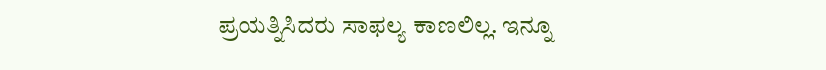ಪ್ರಯತ್ನಿಸಿದರು ಸಾಫಲ್ಯ ಕಾಣಲಿಲ್ಲ. ಇನ್ನೂ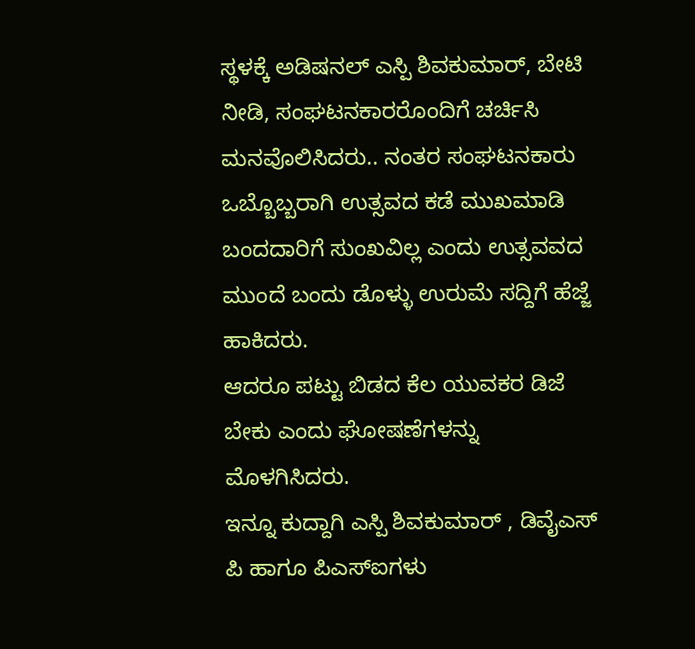ಸ್ಥಳಕ್ಕೆ ಅಡಿಷನಲ್ ಎಸ್ಪಿ ಶಿವಕುಮಾರ್, ಬೇಟಿ ನೀಡಿ, ಸಂಘಟನಕಾರರೊಂದಿಗೆ ಚರ್ಚಿಸಿ ಮನವೊಲಿಸಿದರು.. ನಂತರ ಸಂಘಟನಕಾರು ಒಬ್ಬೊಬ್ಬರಾಗಿ ಉತ್ಸವದ ಕಡೆ ಮುಖಮಾಡಿ ಬಂದದಾರಿಗೆ ಸುಂಖವಿಲ್ಲ ಎಂದು ಉತ್ಸವವದ ಮುಂದೆ ಬಂದು ಡೊಳ್ಳು ಉರುಮೆ ಸದ್ದಿಗೆ ಹೆಜ್ಜೆ ಹಾಕಿದರು.
ಆದರೂ ಪಟ್ಟು ಬಿಡದ ಕೆಲ ಯುವಕರ ಡಿಜೆ ಬೇಕು ಎಂದು ಘೋಷಣೆಗಳನ್ನು ಮೊಳಗಿಸಿದರು.
ಇನ್ನೂ ಕುದ್ದಾಗಿ ಎಸ್ಪಿ ಶಿವಕುಮಾರ್ , ಡಿವೈಎಸ್ ಪಿ ಹಾಗೂ ಪಿಎಸ್ಐಗಳು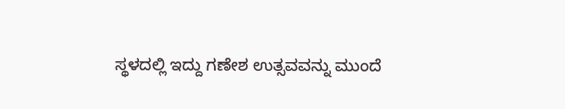ಸ್ಥಳದಲ್ಲಿ ಇದ್ದು ಗಣೇಶ ಉತ್ಸವವನ್ನು ಮುಂದೆ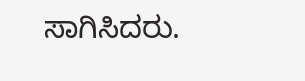ಸಾಗಿಸಿದರು.